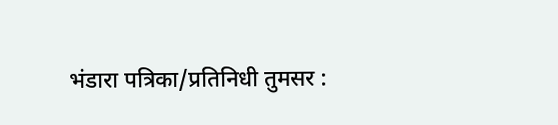भंडारा पत्रिका/प्रतिनिधी तुमसर :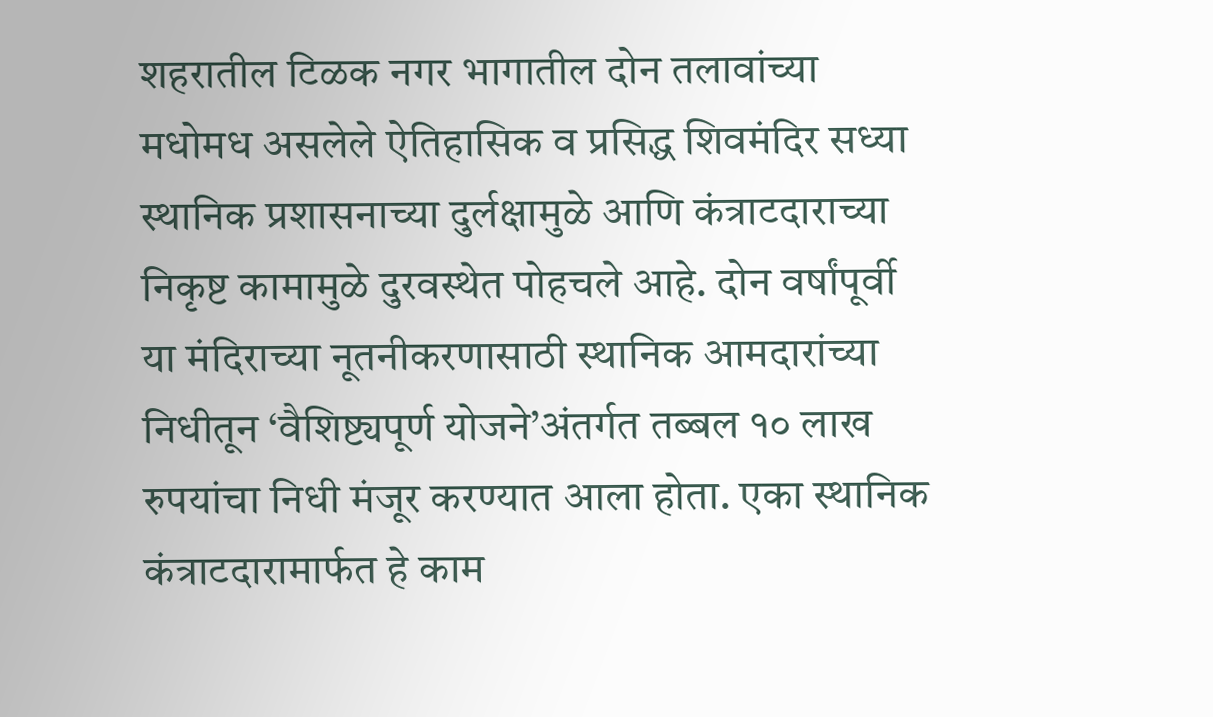शहरातील टिळक नगर भागातील दोन तलावांच्या मधोमध असलेले ऐतिहासिक व प्रसिद्ध शिवमंदिर सध्या स्थानिक प्रशासनाच्या दुर्लक्षामुळे आणि कंत्राटदाराच्या निकृष्ट कामामुळे दुरवस्थेत पोहचले आहे. दोन वर्षांपूर्वी या मंदिराच्या नूतनीकरणासाठी स्थानिक आमदारांच्या निधीतून ‘वैशिष्ट्यपूर्ण योजने’अंतर्गत तब्बल १० लाख रुपयांचा निधी मंजूर करण्यात आला होता. एका स्थानिक कंत्राटदारामार्फत हे काम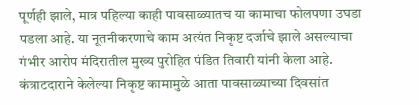पूर्णही झाले, मात्र पहिल्या काही पावसाळ्यातच या कामाचा फोलपणा उघडा पडला आहे. या नूतनीकरणाचे काम अत्यंत निकृष्ट दर्जाचे झाले असल्याचा गंभीर आरोप मंदिरातील मुख्य पुरोहित पंडित तिवारी यांनी केला आहे.
कंत्राटदाराने केलेल्या निकृष्ट कामामुळे आता पावसाळ्याच्या दिवसांत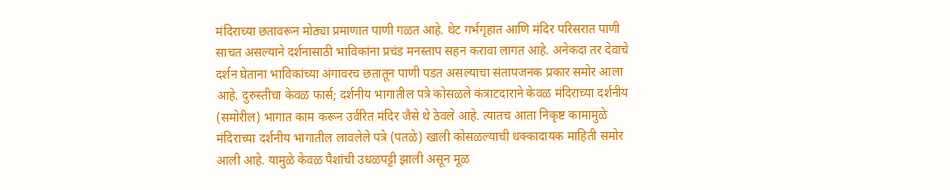मंदिराच्या छतावरून मोठ्या प्रमाणात पाणी गळत आहे. थेट गर्भगृहात आणि मंदिर परिसरात पाणी साचत असल्याने दर्शनासाठी भाविकांना प्रचंड मनस्ताप सहन करावा लागत आहे. अनेकदा तर देवाचे दर्शन घेताना भाविकांच्या अंगावरच छतातून पाणी पडत असल्याचा संतापजनक प्रकार समोर आला आहे. दुरुस्तीचा केवळ फार्स; दर्शनीय भागातील पत्रे कोसळले कंत्राटदाराने केवळ मंदिराच्या दर्शनीय (समोरील) भागात काम करून उर्वरित मंदिर जैसे थे ठेवले आहे. त्यातच आता निकृष्ट कामामुळे मंदिराच्या दर्शनीय भागातील लावलेले पत्रे (पतळे) खाली कोसळल्याची धक्कादायक माहिती समोर आली आहे. यामुळे केवळ पैशांची उधळपट्टी झाली असून मूळ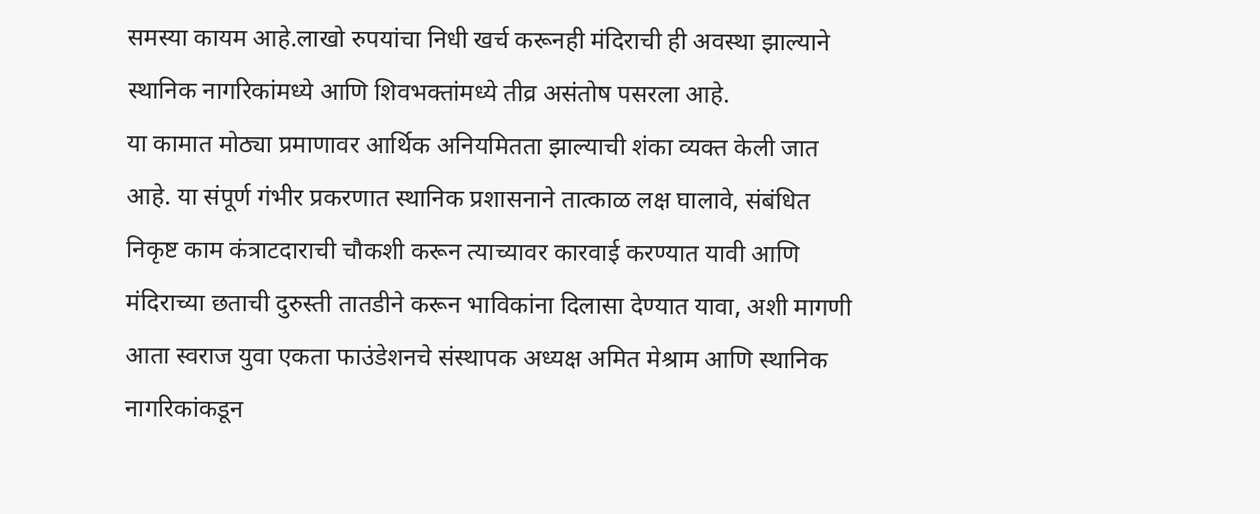समस्या कायम आहे.लाखो रुपयांचा निधी खर्च करूनही मंदिराची ही अवस्था झाल्याने स्थानिक नागरिकांमध्ये आणि शिवभक्तांमध्ये तीव्र असंतोष पसरला आहे.
या कामात मोठ्या प्रमाणावर आर्थिक अनियमितता झाल्याची शंका व्यक्त केली जात आहे. या संपूर्ण गंभीर प्रकरणात स्थानिक प्रशासनाने तात्काळ लक्ष घालावे, संबंधित निकृष्ट काम कंत्राटदाराची चौकशी करून त्याच्यावर कारवाई करण्यात यावी आणि मंदिराच्या छताची दुरुस्ती तातडीने करून भाविकांना दिलासा देण्यात यावा, अशी मागणी आता स्वराज युवा एकता फाउंडेशनचे संस्थापक अध्यक्ष अमित मेश्राम आणि स्थानिक नागरिकांकडून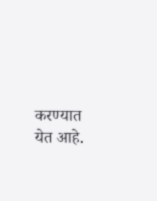करण्यात येत आहे.